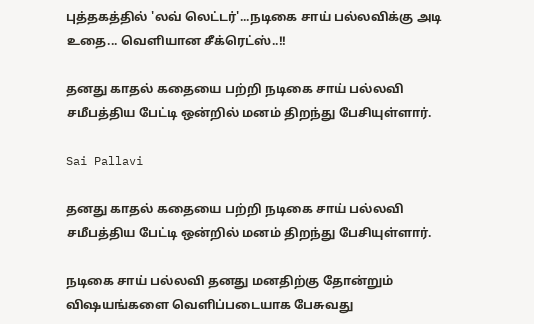புத்தகத்தில் 'லவ் லெட்டர்'...நடிகை சாய் பல்லவிக்கு அடி உதை... வெளியான சீக்ரெட்ஸ்..!!

தனது காதல் கதையை பற்றி நடிகை சாய் பல்லவி சமீபத்திய பேட்டி ஒன்றில் மனம் திறந்து பேசியுள்ளார்.

Sai Pallavi

தனது காதல் கதையை பற்றி நடிகை சாய் பல்லவி சமீபத்திய பேட்டி ஒன்றில் மனம் திறந்து பேசியுள்ளார்.

நடிகை சாய் பல்லவி தனது மனதிற்கு தோன்றும் விஷயங்களை வெளிப்படையாக பேசுவது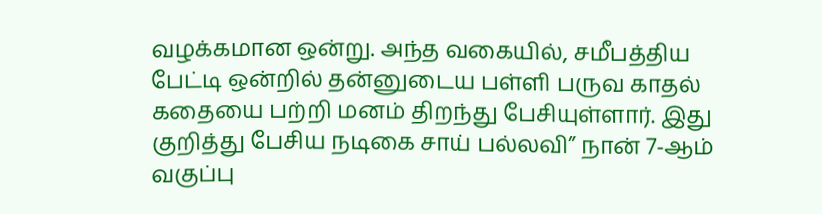வழக்கமான ஒன்று. அந்த வகையில், சமீபத்திய பேட்டி ஒன்றில் தன்னுடைய பள்ளி பருவ காதல் கதையை பற்றி மனம் திறந்து பேசியுள்ளார். இது குறித்து பேசிய நடிகை சாய் பல்லவி” நான் 7-ஆம்  வகுப்பு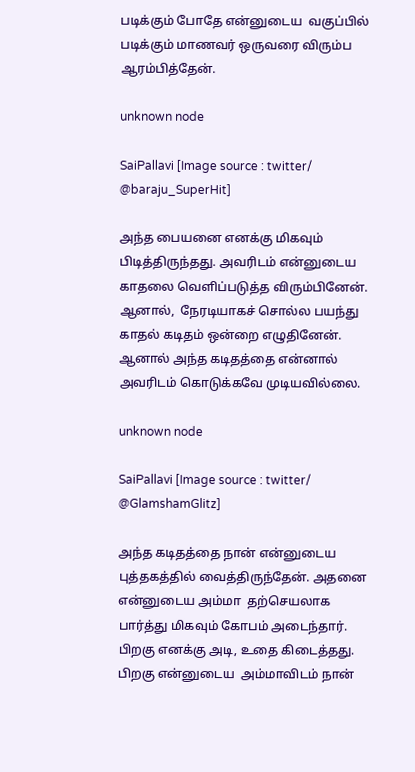படிக்கும் போதே என்னுடைய  வகுப்பில் படிக்கும் மாணவர் ஒருவரை விரும்ப ஆரம்பித்தேன்.

unknown node

SaiPallavi [Image source : twitter/ @baraju_SuperHit]

அந்த பையனை எனக்கு மிகவும் பிடித்திருந்தது. அவரிடம் என்னுடைய காதலை வெளிப்படுத்த விரும்பினேன். ஆனால்,  நேரடியாகச் சொல்ல பயந்து காதல் கடிதம் ஒன்றை எழுதினேன். ஆனால் அந்த கடிதத்தை என்னால் அவரிடம் கொடுக்கவே முடியவில்லை.

unknown node

SaiPallavi [Image source : twitter/ @GlamshamGlitz]

அந்த கடிதத்தை நான் என்னுடைய புத்தகத்தில் வைத்திருந்தேன். அதனை என்னுடைய அம்மா  தற்செயலாக பார்த்து மிகவும் கோபம் அடைந்தார். பிறகு எனக்கு அடி, உதை கிடைத்தது. பிறகு என்னுடைய  அம்மாவிடம் நான்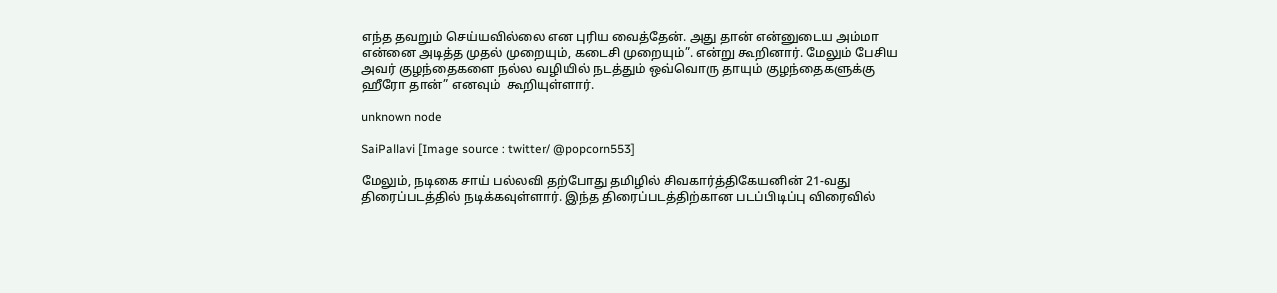எந்த தவறும் செய்யவில்லை என புரிய வைத்தேன். அது தான் என்னுடைய அம்மா என்னை அடித்த முதல் முறையும், கடைசி முறையும்”. என்று கூறினார். மேலும் பேசிய அவர் குழந்தைகளை நல்ல வழியில் நடத்தும் ஒவ்வொரு தாயும் குழந்தைகளுக்கு ஹீரோ தான்” எனவும்  கூறியுள்ளார்.

unknown node

SaiPallavi [Image source : twitter/ @popcorn553]

மேலும், நடிகை சாய் பல்லவி தற்போது தமிழில் சிவகார்த்திகேயனின் 21-வது திரைப்படத்தில் நடிக்கவுள்ளார். இந்த திரைப்படத்திற்கான படப்பிடிப்பு விரைவில்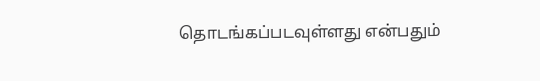தொடங்கப்படவுள்ளது என்பதும்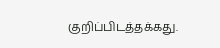குறிப்பிடத்தக்கது.